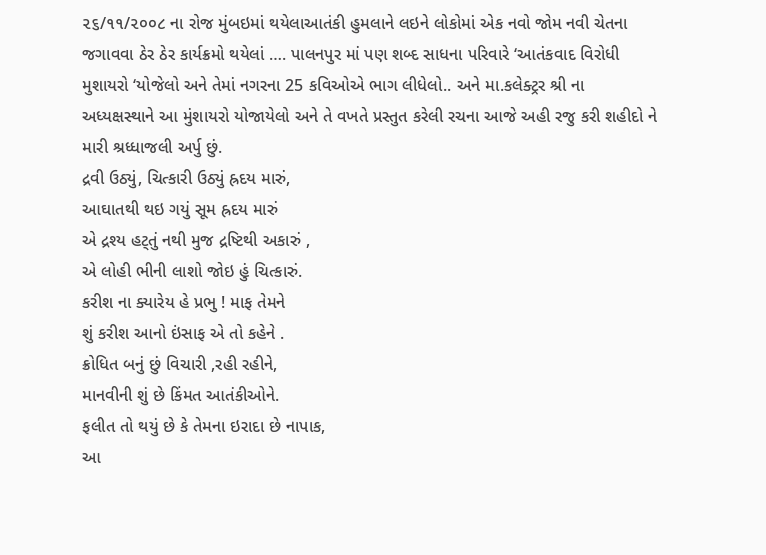૨૬/૧૧/૨૦૦૮ ના રોજ મુંબઇમાં થયેલાઆતંકી હુમલાને લઇને લોકોમાં એક નવો જોમ નવી ચેતના જગાવવા ઠેર ઠેર કાર્યક્રમો થયેલાં …. પાલનપુર માં પણ શબ્દ સાધના પરિવારે ‘આતંકવાદ વિરોધી મુશાયરો ‘યોજેલો અને તેમાં નગરના 25 કવિઓએ ભાગ લીધેલો.. અને મા.કલેક્ટ્રર શ્રી ના અધ્યક્ષસ્થાને આ મુંશાયરો યોજાયેલો અને તે વખતે પ્રસ્તુત કરેલી રચના આજે અહી રજુ કરી શહીદો ને મારી શ્રધ્ધાજલી અર્પુ છું.
દ્રવી ઉઠ્યું, ચિત્કારી ઉઠ્યું હ્રદય મારું,
આઘાતથી થઇ ગયું સૂમ હ્રદય મારું
એ દ્રશ્ય હટ્તું નથી મુજ દ્રષ્ટિથી અકારું ,
એ લોહી ભીની લાશો જોઇ હું ચિત્કારું.
કરીશ ના ક્યારેય હે પ્રભુ ! માફ તેમને
શું કરીશ આનો ઇંસાફ એ તો કહેને .
ક્રોધિત બનું છું વિચારી ,રહી રહીને,
માનવીની શું છે કિંમત આતંકીઓને.
ફલીત તો થયું છે કે તેમના ઇરાદા છે નાપાક,
આ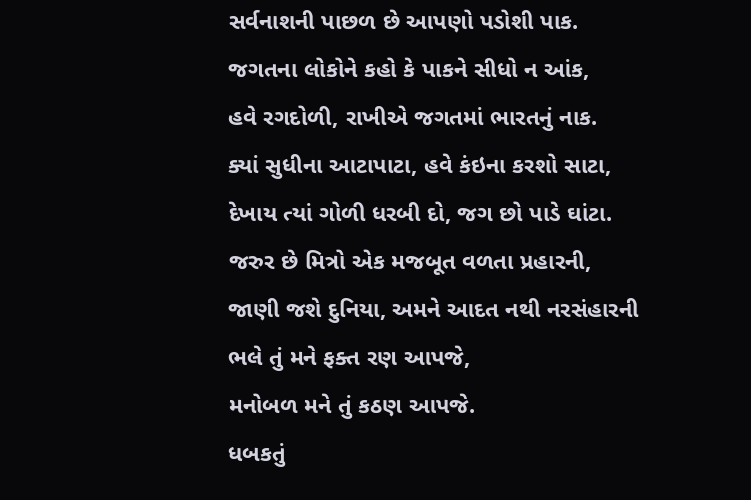સર્વનાશની પાછળ છે આપણો પડોશી પાક.
જગતના લોકોને કહો કે પાકને સીધો ન આંક,
હવે રગદોળી, રાખીએ જગતમાં ભારતનું નાક.
ક્યાં સુધીના આટાપાટા, હવે કંઇના કરશો સાટા,
દેખાય ત્યાં ગોળી ધરબી દો, જગ છો પાડે ઘાંટા.
જરુર છે મિત્રો એક મજબૂત વળતા પ્રહારની,
જાણી જશે દુનિયા, અમને આદત નથી નરસંહારની
ભલે તું મને ફક્ત રણ આપજે,
મનોબળ મને તું કઠણ આપજે.
ધબકતું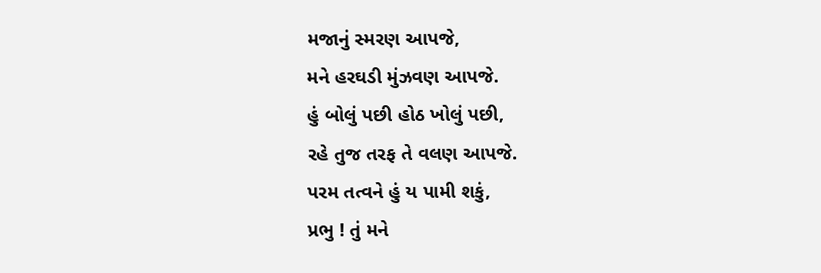મજાનું સ્મરણ આપજે,
મને હરઘડી મુંઝવણ આપજે.
હું બોલું પછી હોઠ ખોલું પછી,
રહે તુજ તરફ તે વલણ આપજે.
પરમ તત્વને હું ય પામી શકું,
પ્રભુ ! તું મને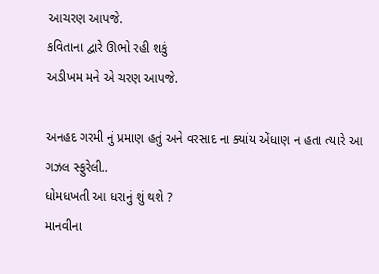આચરણ આપજે.
કવિતાના દ્વારે ઊભો રહી શકું
અડીખમ મને એ ચરણ આપજે.

અનહદ ગરમી નું પ્રમાણ હતું અને વરસાદ ના ક્યાંય એંધાણ ન હતા ત્યારે આ ગઝલ સ્ફુરેલી..
ધોમધખતી આ ધરાનું શું થશે ?
માનવીના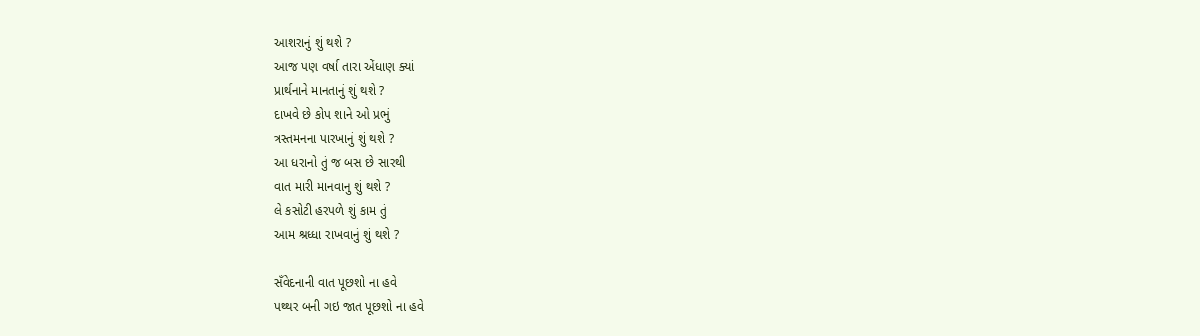આશરાનું શું થશે ?
આજ પણ વર્ષા તારા એંધાણ ક્યાં
પ્રાર્થનાને માનતાનું શું થશે ?
દાખવે છે કોપ શાને ઓ પ્રભું
ત્રસ્તમનના પારખાનું શું થશે ?
આ ધરાનો તું જ બસ છે સારથી
વાત મારી માનવાનુ શું થશે ?
લે કસોટી હરપળે શું કામ તું
આમ શ્રધ્ધા રાખવાનું શું થશે ?

સઁવેદનાની વાત પૂછશો ના હવે
પથ્થર બની ગઇ જાત પૂછશો ના હવે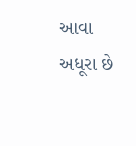આવા અધૂરા છે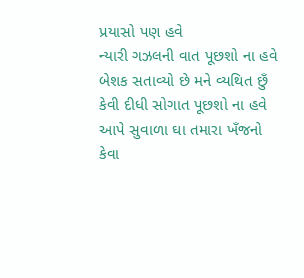પ્રયાસો પણ હવે
ન્યારી ગઝલની વાત પૂછશો ના હવે
બેશક સતાવ્યો છે મને વ્યથિત છુઁ
કેવી દીધી સોગાત પૂછશો ના હવે
આપે સુવાળા ઘા તમારા ખઁજનો
કેવા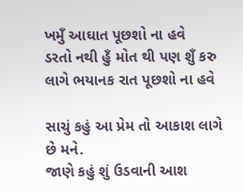ખમુઁ આઘાત પૂછશો ના હવે
ડરતો નથી હુઁ મોત થી પણ શુઁ કરુ
લાગે ભયાનક રાત પૂછશો ના હવે

સાચું કહું આ પ્રેમ તો આકાશ લાગે છે મને.
જાણે કહું શું ઉડવાની આશ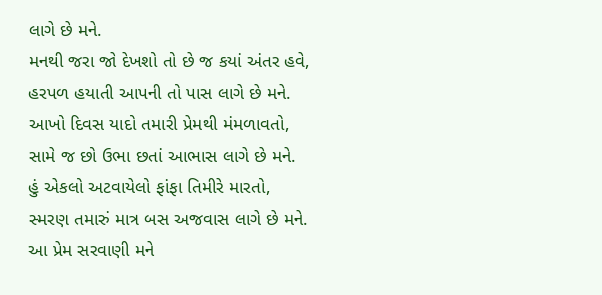લાગે છે મને.
મનથી જરા જો દેખશો તો છે જ કયાં અંતર હવે,
હરપળ હયાતી આપની તો પાસ લાગે છે મને.
આખો દિવસ યાદો તમારી પ્રેમથી મંમળાવતો,
સામે જ છો ઉભા છતાં આભાસ લાગે છે મને.
હું એકલો અટવાયેલો ફાંફા તિમીરે મારતો,
સ્મરણ તમારું માત્ર બસ અજવાસ લાગે છે મને.
આ પ્રેમ સરવાણી મને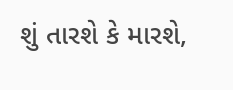શું તારશે કે મારશે,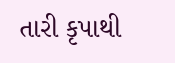તારી કૃપાથી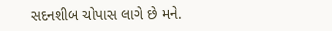સદનશીબ ચોપાસ લાગે છે મને.